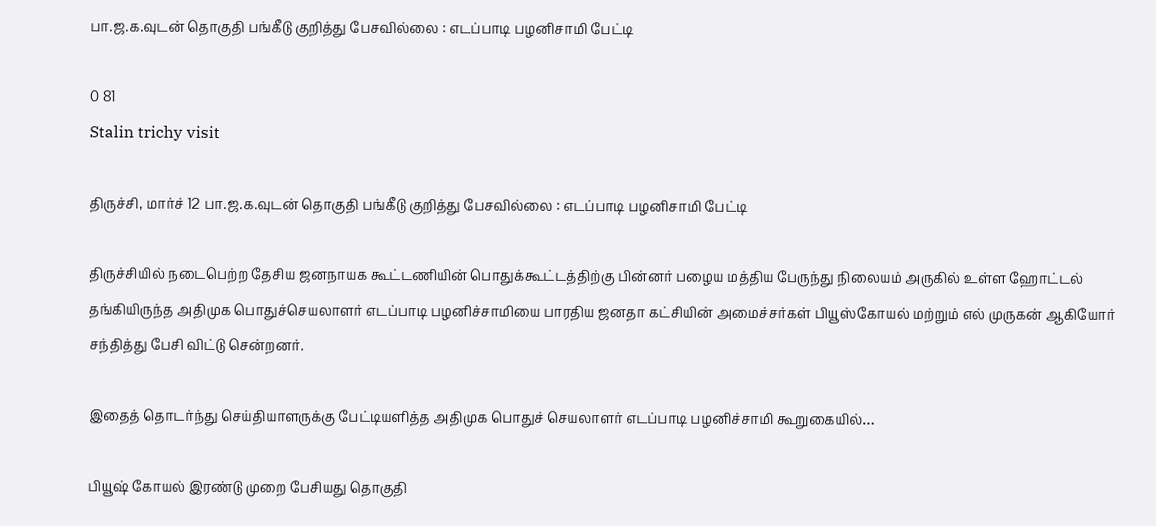பா.ஜ.க.வுடன் தொகுதி பங்கீடு குறித்து பேசவில்லை : எடப்பாடி பழனிசாமி பேட்டி

0 81
Stalin trichy visit

திருச்சி, மார்ச் 12 பா.ஜ.க.வுடன் தொகுதி பங்கீடு குறித்து பேசவில்லை : எடப்பாடி பழனிசாமி பேட்டி

திருச்சியில் நடைபெற்ற தேசிய ஜனநாயக கூட்டணியின் பொதுக்கூட்டத்திற்கு பின்னர் பழைய மத்திய பேருந்து நிலையம் அருகில் உள்ள ஹோட்டல் தங்கியிருந்த அதிமுக பொதுச்செயலாளர் எடப்பாடி பழனிச்சாமியை பாரதிய ஜனதா கட்சியின் அமைச்சர்கள் பியூஸ்கோயல் மற்றும் எல் முருகன் ஆகியோர் சந்தித்து பேசி விட்டு சென்றனர்.

இதைத் தொடர்ந்து செய்தியாளருக்கு பேட்டியளித்த அதிமுக பொதுச் செயலாளர் எடப்பாடி பழனிச்சாமி கூறுகையில்…

பியூஷ் கோயல் இரண்டு முறை பேசியது தொகுதி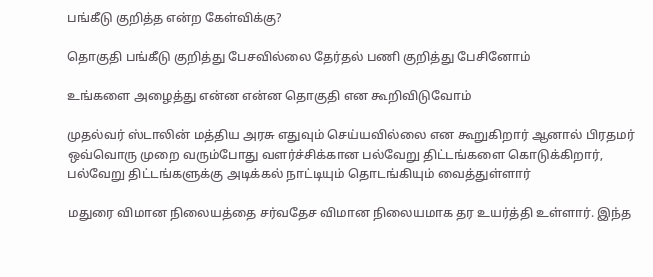பங்கீடு குறித்த என்ற கேள்விக்கு?

தொகுதி பங்கீடு குறித்து பேசவில்லை தேர்தல் பணி குறித்து பேசினோம்

உங்களை அழைத்து என்ன என்ன தொகுதி என கூறிவிடுவோம்

முதல்வர் ஸ்டாலின் மத்திய அரசு எதுவும் செய்யவில்லை என கூறுகிறார் ஆனால் பிரதமர் ஒவ்வொரு முறை வரும்போது வளர்ச்சிக்கான பல்வேறு திட்டங்களை கொடுக்கிறார், பல்வேறு திட்டங்களுக்கு அடிக்கல் நாட்டியும் தொடங்கியும் வைத்துள்ளார்

மதுரை விமான நிலையத்தை சர்வதேச விமான நிலையமாக தர உயர்த்தி உள்ளார். இந்த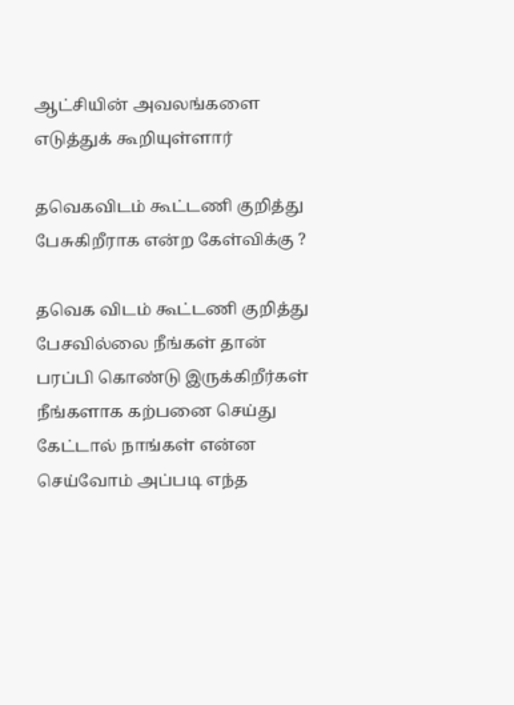ஆட்சியின் அவலங்களை எடுத்துக் கூறியுள்ளார்

தவெகவிடம் கூட்டணி குறித்து பேசுகிறீராக என்ற கேள்விக்கு ?

தவெக விடம் கூட்டணி குறித்து பேசவில்லை நீங்கள் தான் பரப்பி கொண்டு இருக்கிறீர்கள் நீங்களாக கற்பனை செய்து கேட்டால் நாங்கள் என்ன செய்வோம் அப்படி எந்த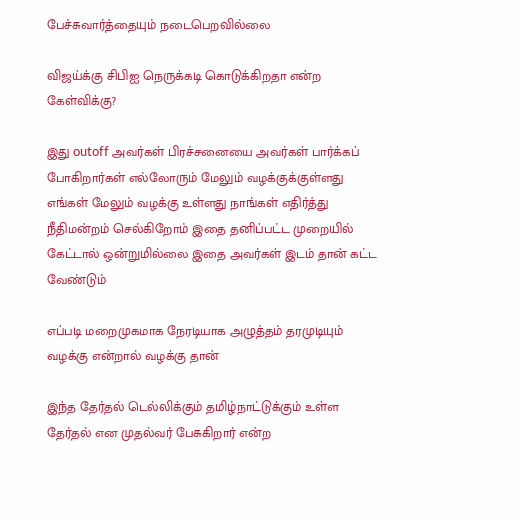பேச்சுவார்த்தையும் நடைபெறவில்லை

விஜய்க்கு சிபிஐ நெருக்கடி கொடுக்கிறதா என்ற கேள்விக்கு?

இது outoff அவர்கள் பிரச்சனையை அவர்கள் பார்க்கப் போகிறார்கள் எல்லோரும் மேலும் வழக்குக்குள்ளது எங்கள் மேலும் வழக்கு உள்ளது நாங்கள் எதிர்த்து நீதிமன்றம் செல்கிறோம் இதை தனிப்பட்ட முறையில் கேட்டால் ஒன்றுமில்லை இதை அவர்கள் இடம் தான் கட்ட வேண்டும்

எப்படி மறைமுகமாக நேரடியாக அழுத்தம் தரமுடியும் வழக்கு என்றால் வழக்கு தான்

இந்த தேர்தல் டெல்லிக்கும் தமிழ்நாட்டுக்கும் உள்ள தேர்தல் என முதல்வர் பேசுகிறார் என்ற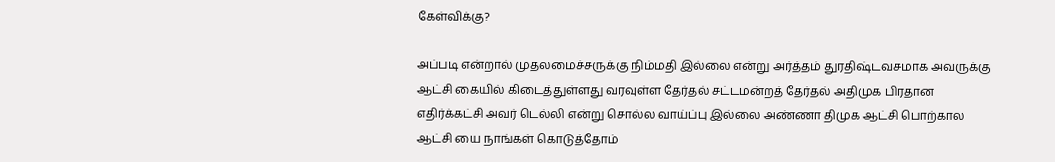கேள்விக்கு?

அப்படி என்றால் முதலமைச்சருக்கு நிம்மதி இல்லை என்று அர்த்தம் துரதிஷ்டவசமாக அவருக்கு ஆட்சி கையில் கிடைத்துள்ளது வரவுள்ள தேர்தல் சட்டமன்றத் தேர்தல் அதிமுக பிரதான எதிர்க்கட்சி அவர் டெல்லி என்று சொல்ல வாய்ப்பு இல்லை அண்ணா திமுக ஆட்சி பொற்கால ஆட்சி யை நாங்கள் கொடுத்தோம்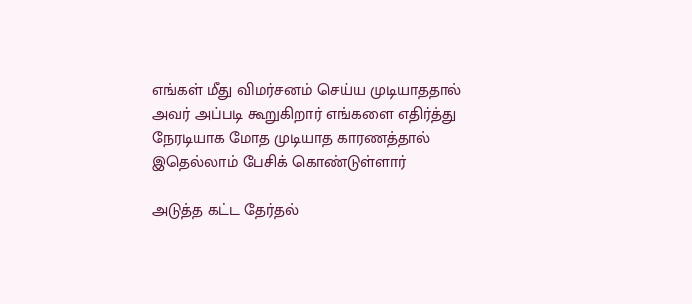எங்கள் மீது விமர்சனம் செய்ய முடியாததால் அவர் அப்படி கூறுகிறார் எங்களை எதிர்த்து நேரடியாக மோத முடியாத காரணத்தால் இதெல்லாம் பேசிக் கொண்டுள்ளார்

அடுத்த கட்ட தேர்தல்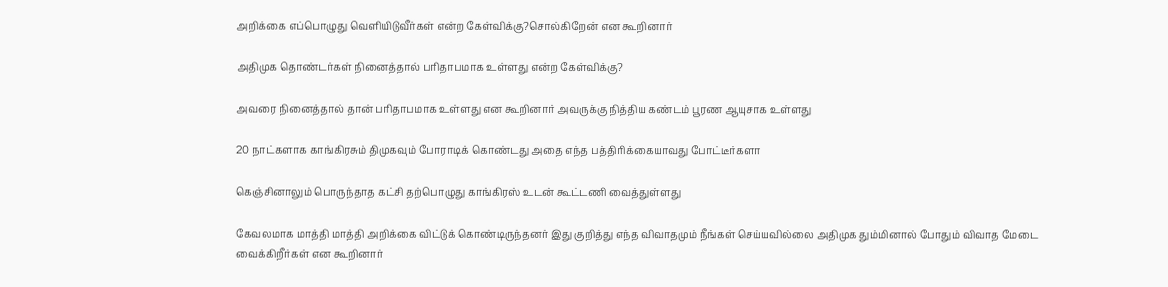அறிக்கை எப்பொழுது வெளியிடுவீர்கள் என்ற கேள்விக்கு?சொல்கிறேன் என கூறினார்

அதிமுக தொண்டர்கள் நினைத்தால் பரிதாபமாக உள்ளது என்ற கேள்விக்கு?

அவரை நினைத்தால் தான் பரிதாபமாக உள்ளது என கூறினார் அவருக்கு நித்திய கண்டம் பூரண ஆயுசாக உள்ளது

20 நாட்களாக காங்கிரசும் திமுகவும் போராடிக் கொண்டது அதை எந்த பத்திரிக்கையாவது போட்டீர்களா

கெஞ்சினாலும் பொருந்தாத கட்சி தற்பொழுது காங்கிரஸ் உடன் கூட்டணி வைத்துள்ளது

கேவலமாக மாத்தி மாத்தி அறிக்கை விட்டுக் கொண்டிருந்தனர் இது குறித்து எந்த விவாதமும் நீங்கள் செய்யவில்லை அதிமுக தும்மினால் போதும் விவாத மேடை வைக்கிறீர்கள் என கூறினார்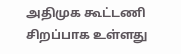அதிமுக கூட்டணி சிறப்பாக உள்ளது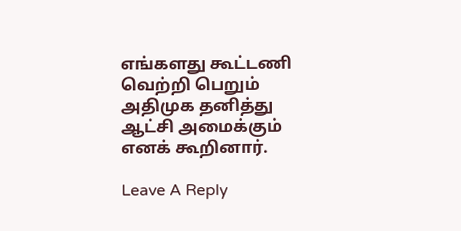எங்களது கூட்டணி வெற்றி பெறும் அதிமுக தனித்து ஆட்சி அமைக்கும் எனக் கூறினார்.

Leave A Reply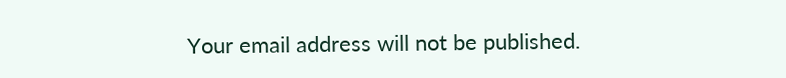Your email address will not be published.